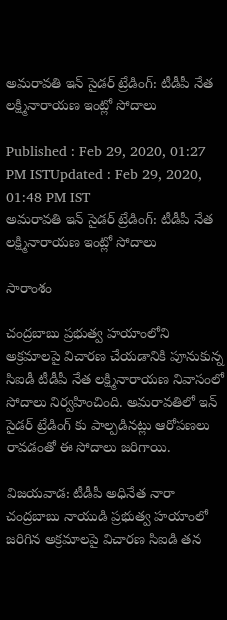అమరావతి ఇన్ సైడర్ ట్రేడింగ్: టీడీపీ నేత లక్ష్మినారాయణ ఇంట్లో సోదాలు

Published : Feb 29, 2020, 01:27 PM ISTUpdated : Feb 29, 2020, 01:48 PM IST
అమరావతి ఇన్ సైడర్ ట్రేడింగ్: టీడీపీ నేత లక్ష్మినారాయణ ఇంట్లో సోదాలు

సారాంశం

చంద్రబాబు ప్రభుత్వ హయాంలోని అక్రమాలపై విచారణ చేయడానికి పూనుకున్న సిఐడీ టీడీపీ నేత లక్ష్మినారాయణ నివాసంలో సోదాలు నిర్వహించింది. అమరావతిలో ఇన్ సైడర్ ట్రేడింగ్ కు పాల్పడినట్లు ఆరోపణలు రావడంతో ఈ సోదాలు జరిగాయి.

విజయవాడ: టీడీపీ అధినేత నారా చంద్రబాబు నాయుడి ప్రభుత్వ హయాంలో జరిగిన అక్రమాలపై విచారణ సిఐడి తన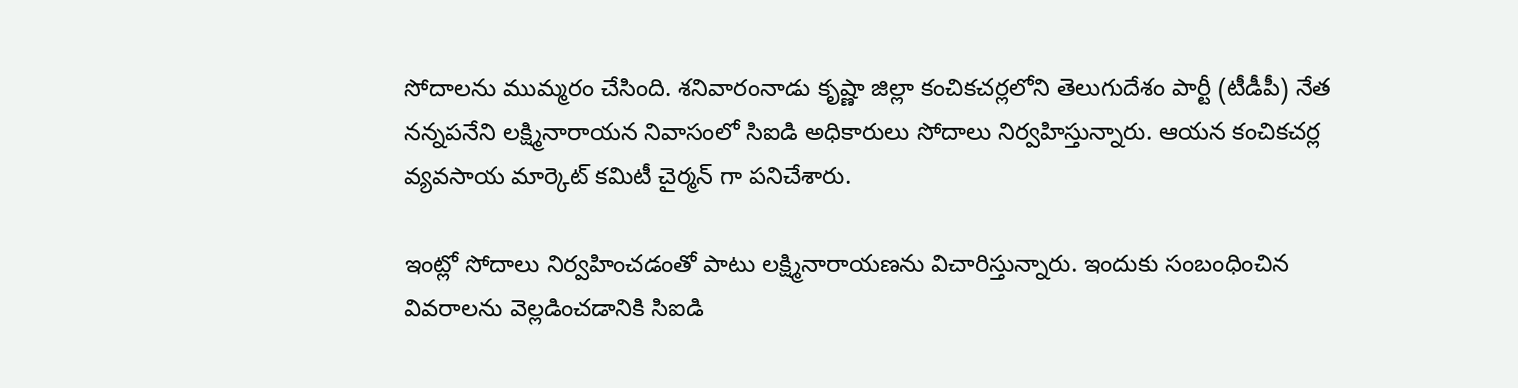సోదాలను ముమ్మరం చేసింది. శనివారంనాడు కృష్ణా జిల్లా కంచికచర్లలోని తెలుగుదేశం పార్టీ (టీడీపీ) నేత నన్నపనేని లక్ష్మినారాయన నివాసంలో సిఐడి అధికారులు సోదాలు నిర్వహిస్తున్నారు. ఆయన కంచికచర్ల వ్యవసాయ మార్కెట్ కమిటీ చైర్మన్ గా పనిచేశారు.

ఇంట్లో సోదాలు నిర్వహించడంతో పాటు లక్ష్మినారాయణను విచారిస్తున్నారు. ఇందుకు సంబంధించిన వివరాలను వెల్లడించడానికి సిఐడి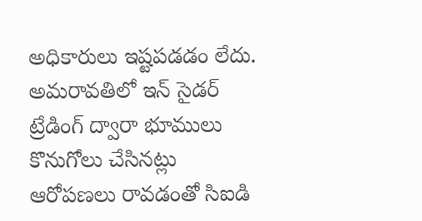అధికారులు ఇష్టపడడం లేదు. అమరావతిలో ఇన్ సైడర్ ట్రేడింగ్ ద్వారా భూములు కొనుగోలు చేసినట్లు ఆరోపణలు రావడంతో సిఐడి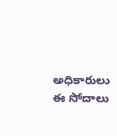అధికారులు ఈ సోదాలు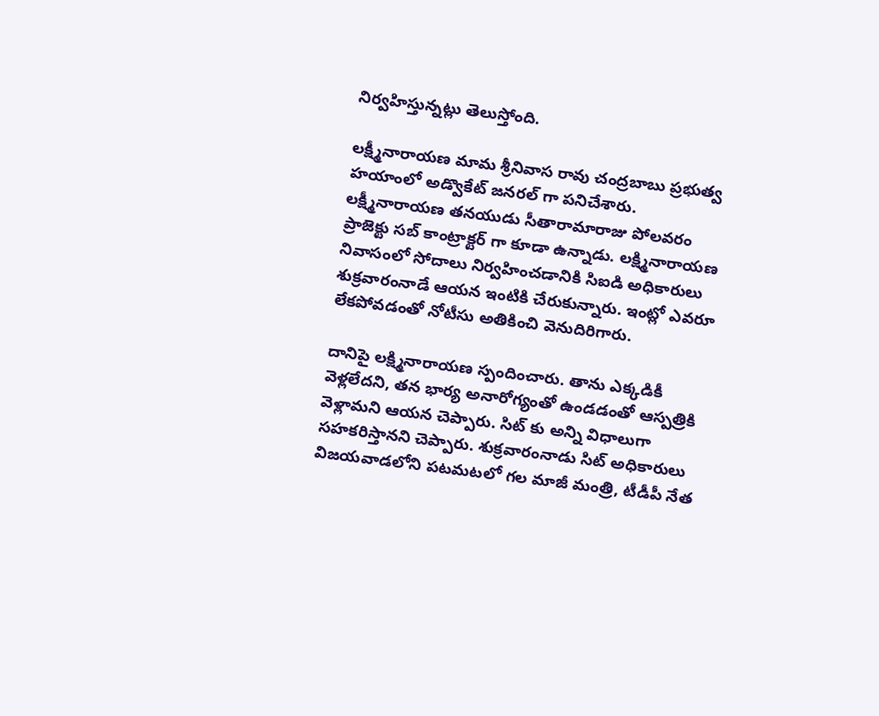నిర్వహిస్తున్నట్లు తెలుస్తోంది.

లక్ష్మీనారాయణ మామ శ్రీనివాస రావు చంద్రబాబు ప్రభుత్వ హయాంలో అడ్వొకేట్ జనరల్ గా పనిచేశారు. లక్ష్మీనారాయణ తనయుడు సీతారామారాజు పోలవరం ప్రాజెక్టు సబ్ కాంట్రాక్టర్ గా కూడా ఉన్నాడు. లక్ష్మినారాయణ నివాసంలో సోదాలు నిర్వహించడానికి సిఐడి అధికారులు శుక్రవారంనాడే ఆయన ఇంటికి చేరుకున్నారు. ఇంట్లో ఎవరూ లేకపోవడంతో నోటీసు అతికించి వెనుదిరిగారు.

దానిపై లక్ష్మినారాయణ స్పందించారు. తాను ఎక్కడికీ వెళ్లలేదని, తన భార్య అనారోగ్యంతో ఉండడంతో ఆస్పత్రికి వెళ్లామని ఆయన చెప్పారు. సిట్ కు అన్ని విధాలుగా సహకరిస్తానని చెప్పారు. శుక్రవారంనాడు సిట్ అధికారులు విజయవాడలోని పటమటలో గల మాజీ మంత్రి, టీడీపీ నేత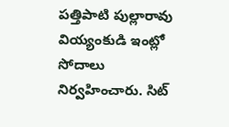పత్తిపాటి పుల్లారావు వియ్యంకుడి ఇంట్లో సోదాలు నిర్వహించారు. సిట్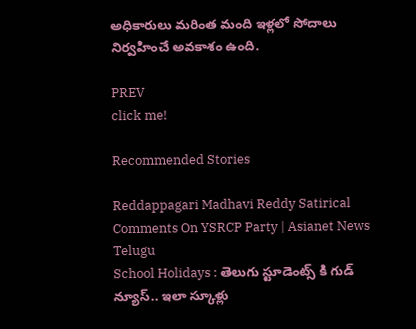అధికారులు మరింత మంది ఇళ్లలో సోదాలు నిర్వహించే అవకాశం ఉంది.

PREV
click me!

Recommended Stories

Reddappagari Madhavi Reddy Satirical Comments On YSRCP Party | Asianet News Telugu
School Holidays : తెలుగు స్టూడెంట్స్ కి గుడ్ న్యూస్.. ఇలా స్కూళ్లు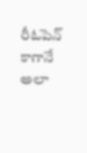రీఓపెన్ కాగానే అలా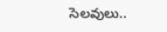సెలవులు..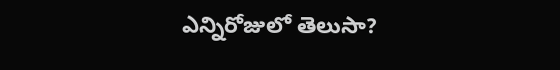ఎన్నిరోజులో తెలుసా?